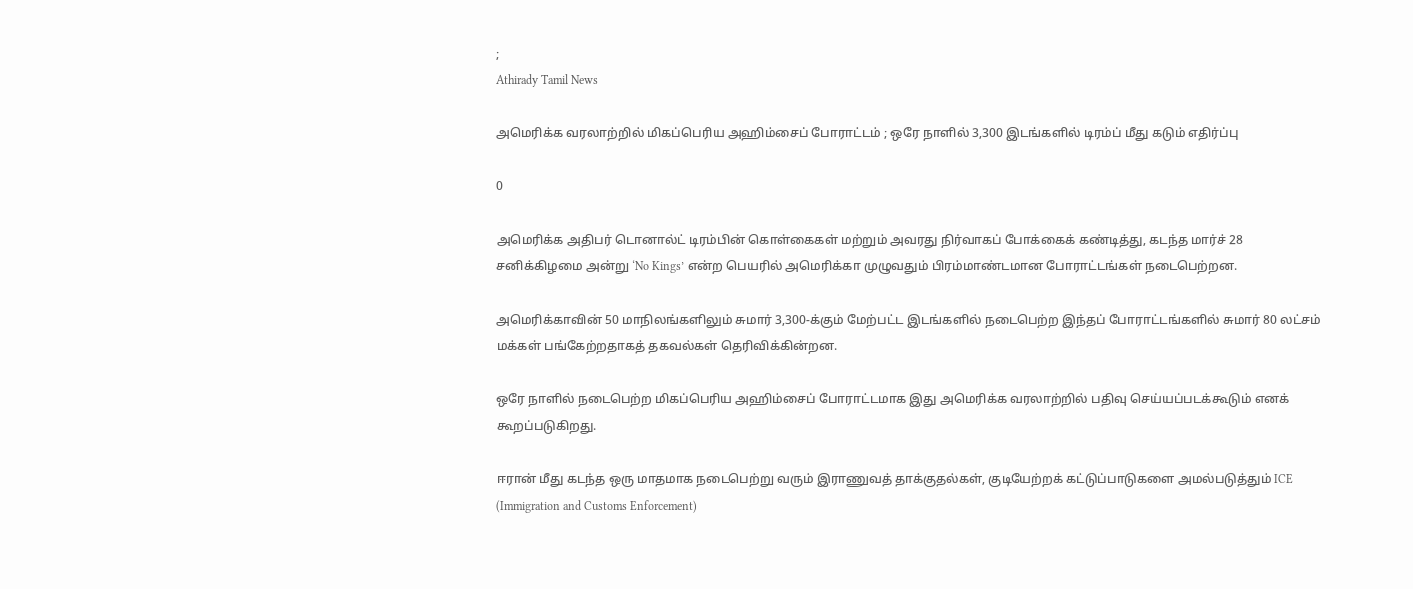;
Athirady Tamil News

அமெரிக்க வரலாற்றில் மிகப்பெரிய அஹிம்சைப் போராட்டம் ; ஒரே நாளில் 3,300 இடங்களில் டிரம்ப் மீது கடும் எதிர்ப்பு

0

அமெரிக்க அதிபர் டொனால்ட் டிரம்பின் கொள்கைகள் மற்றும் அவரது நிர்வாகப் போக்கைக் கண்டித்து, கடந்த மார்ச் 28 சனிக்கிழமை அன்று ‘No Kings’ என்ற பெயரில் அமெரிக்கா முழுவதும் பிரம்மாண்டமான போராட்டங்கள் நடைபெற்றன.

அமெரிக்காவின் 50 மாநிலங்களிலும் சுமார் 3,300-க்கும் மேற்பட்ட இடங்களில் நடைபெற்ற இந்தப் போராட்டங்களில் சுமார் 80 லட்சம் மக்கள் பங்கேற்றதாகத் தகவல்கள் தெரிவிக்கின்றன.

ஒரே நாளில் நடைபெற்ற மிகப்பெரிய அஹிம்சைப் போராட்டமாக இது அமெரிக்க வரலாற்றில் பதிவு செய்யப்படக்கூடும் எனக் கூறப்படுகிறது.

ஈரான் மீது கடந்த ஒரு மாதமாக நடைபெற்று வரும் இராணுவத் தாக்குதல்கள், குடியேற்றக் கட்டுப்பாடுகளை அமல்படுத்தும் ICE (Immigration and Customs Enforcement)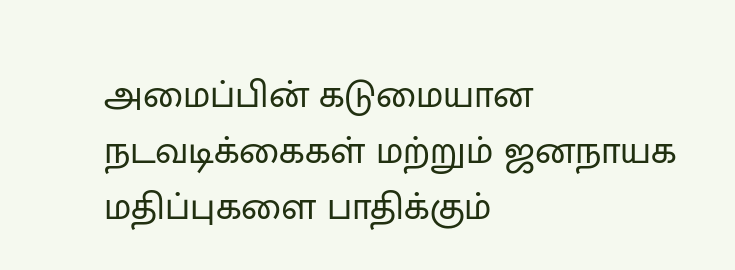அமைப்பின் கடுமையான நடவடிக்கைகள் மற்றும் ஜனநாயக மதிப்புகளை பாதிக்கும்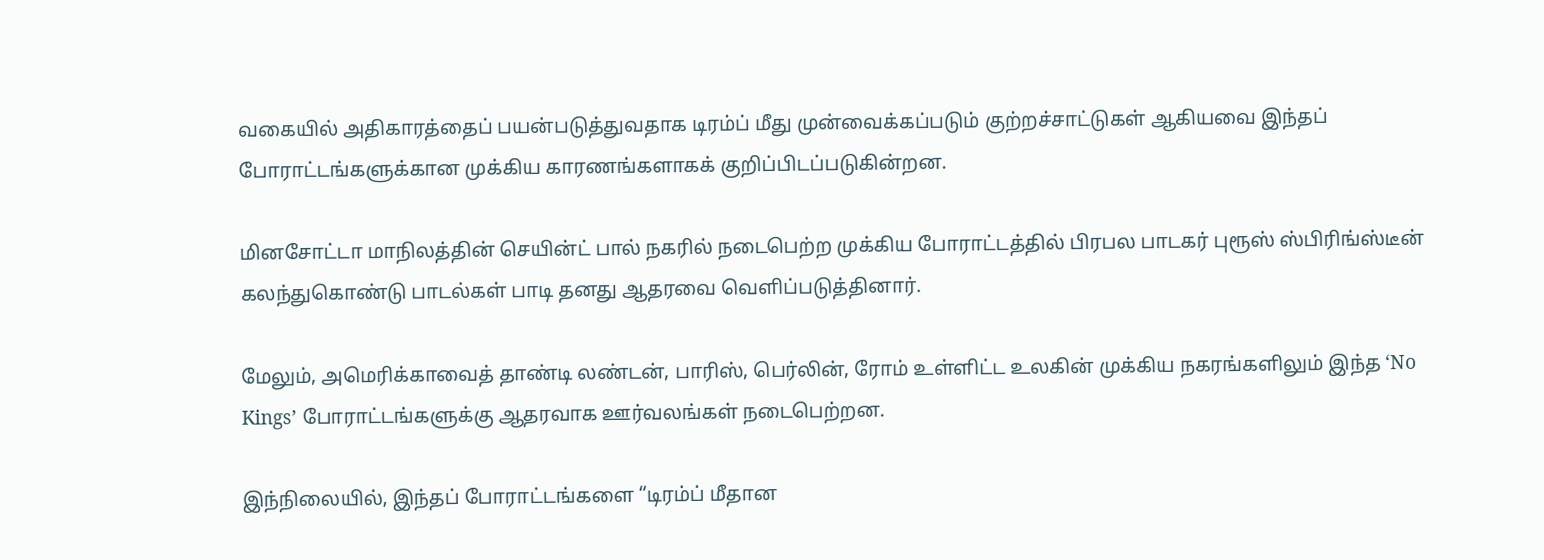வகையில் அதிகாரத்தைப் பயன்படுத்துவதாக டிரம்ப் மீது முன்வைக்கப்படும் குற்றச்சாட்டுகள் ஆகியவை இந்தப் போராட்டங்களுக்கான முக்கிய காரணங்களாகக் குறிப்பிடப்படுகின்றன.

மினசோட்டா மாநிலத்தின் செயின்ட் பால் நகரில் நடைபெற்ற முக்கிய போராட்டத்தில் பிரபல பாடகர் புரூஸ் ஸ்பிரிங்ஸ்டீன் கலந்துகொண்டு பாடல்கள் பாடி தனது ஆதரவை வெளிப்படுத்தினார்.

மேலும், அமெரிக்காவைத் தாண்டி லண்டன், பாரிஸ், பெர்லின், ரோம் உள்ளிட்ட உலகின் முக்கிய நகரங்களிலும் இந்த ‘No Kings’ போராட்டங்களுக்கு ஆதரவாக ஊர்வலங்கள் நடைபெற்றன.

இந்நிலையில், இந்தப் போராட்டங்களை “டிரம்ப் மீதான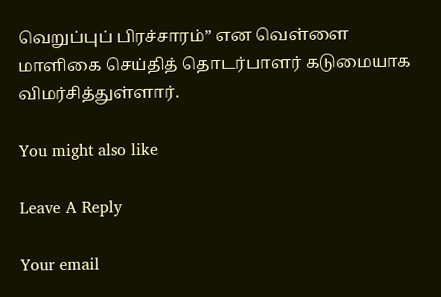வெறுப்புப் பிரச்சாரம்” என வெள்ளை மாளிகை செய்தித் தொடர்பாளர் கடுமையாக விமர்சித்துள்ளார்.

You might also like

Leave A Reply

Your email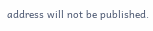address will not be published.